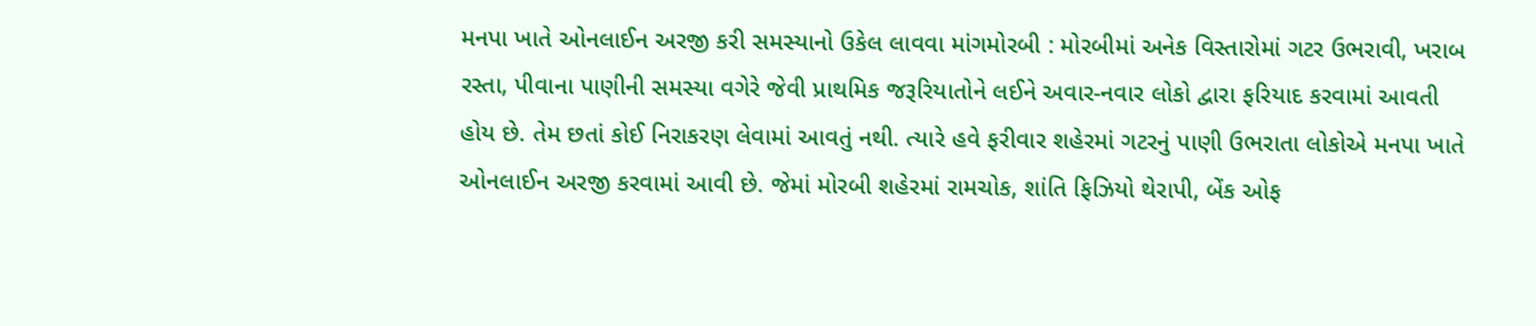મનપા ખાતે ઓનલાઈન અરજી કરી સમસ્યાનો ઉકેલ લાવવા માંગમોરબી : મોરબીમાં અનેક વિસ્તારોમાં ગટર ઉભરાવી, ખરાબ રસ્તા, પીવાના પાણીની સમસ્યા વગેરે જેવી પ્રાથમિક જરૂરિયાતોને લઈને અવાર-નવાર લોકો દ્વારા ફરિયાદ કરવામાં આવતી હોય છે. તેમ છતાં કોઈ નિરાકરણ લેવામાં આવતું નથી. ત્યારે હવે ફરીવાર શહેરમાં ગટરનું પાણી ઉભરાતા લોકોએ મનપા ખાતે ઓનલાઈન અરજી કરવામાં આવી છે. જેમાં મોરબી શહેરમાં રામચોક, શાંતિ ફિઝિયો થેરાપી, બેંક ઓફ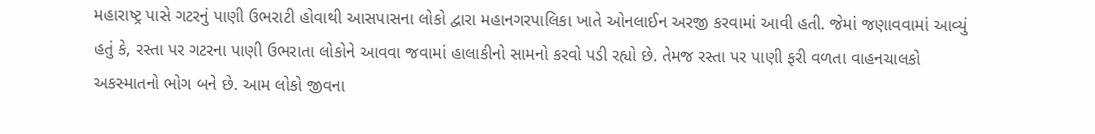મહારાષ્ટ્ર પાસે ગટરનું પાણી ઉભરાટી હોવાથી આસપાસના લોકો દ્વારા મહાનગરપાલિકા ખાતે ઓનલાઈન અરજી કરવામાં આવી હતી. જેમાં જણાવવામાં આવ્યું હતું કે, રસ્તા પર ગટરના પાણી ઉભરાતા લોકોને આવવા જવામાં હાલાકીનો સામનો કરવો પડી રહ્યો છે. તેમજ રસ્તા પર પાણી ફરી વળતા વાહનચાલકો અકસ્માતનો ભોગ બને છે. આમ લોકો જીવના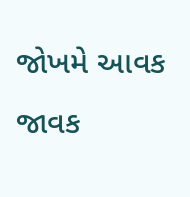જોખમે આવક જાવક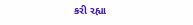કરી રહ્યા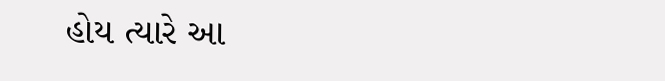હોય ત્યારે આ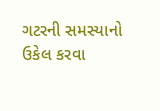ગટરની સમસ્યાનો ઉકેલ કરવા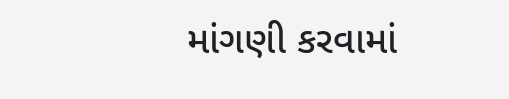માંગણી કરવામાં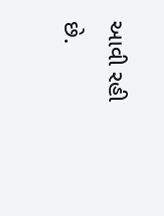આવી રહી છે.